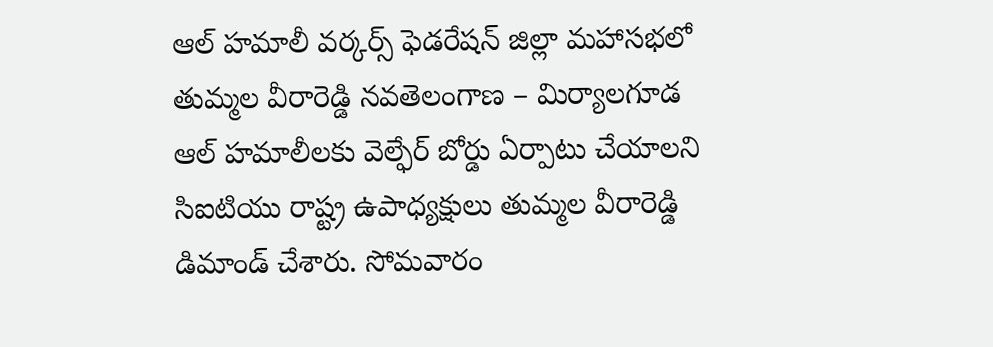ఆల్ హమాలీ వర్కర్స్ ఫెడరేషన్ జిల్లా మహాసభలో తుమ్మల వీరారెడ్డి నవతెలంగాణ – మిర్యాలగూడ ఆల్ హమాలీలకు వెల్ఫేర్ బోర్డు ఏర్పాటు చేయాలని సిఐటియు రాష్ట్ర ఉపాధ్యక్షులు తుమ్మల వీరారెడ్డి డిమాండ్ చేశారు. సోమవారం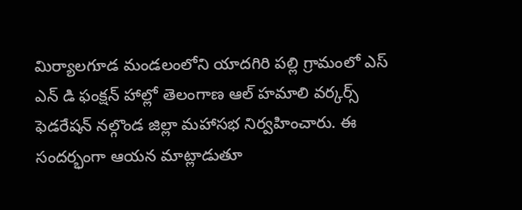మిర్యాలగూడ మండలంలోని యాదగిరి పల్లి గ్రామంలో ఎస్ ఎన్ డి ఫంక్షన్ హాల్లో తెలంగాణ ఆల్ హమాలి వర్కర్స్ ఫెడరేషన్ నల్గొండ జిల్లా మహాసభ నిర్వహించారు. ఈ సందర్భంగా ఆయన మాట్లాడుతూ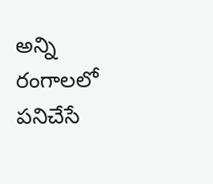అన్ని రంగాలలో పనిచేసే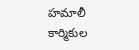హమాలీ కార్మికుల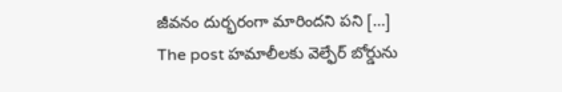జీవనం దుర్భరంగా మారిందని పని […]
The post హమాలీలకు వెల్ఫేర్ బోర్డును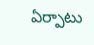ఏర్పాటు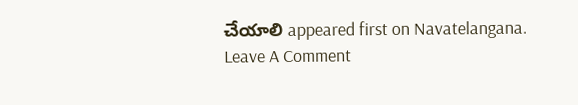చేయాలి appeared first on Navatelangana.
Leave A Comment